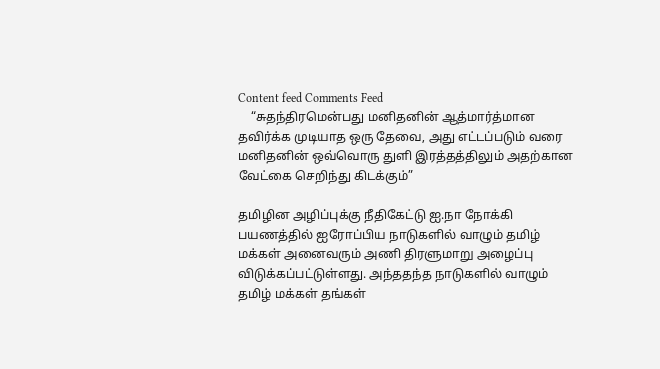Content feed Comments Feed
    “சுதந்திரமென்பது மனிதனின் ஆத்மார்த்மான தவிர்க்க முடியாத ஒரு தேவை, அது எட்டப்படும் வரை மனிதனின் ஒவ்வொரு துளி இரத்தத்திலும் அதற்கான வேட்கை செறிந்து கிடக்கும்”

தமிழின அழிப்புக்கு நீதிகேட்டு ஐ.நா நோக்கி பயணத்தில் ஐரோப்பிய நாடுகளில் வாழும் தமிழ் மக்கள் அனைவரும் அணி திரளுமாறு அழைப்பு விடுக்கப்பட்டுள்ளது. அந்ததந்த நாடுகளில் வாழும் தமிழ் மக்கள் தங்கள்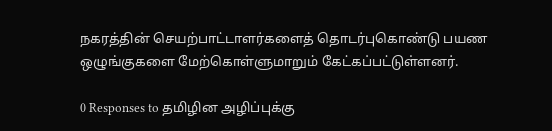நகரத்தின் செயற்பாட்டாளர்களைத் தொடர்புகொண்டு பயண ஒழுங்குகளை மேற்கொள்ளுமாறும் கேட்கப்பட்டுள்ளனர்.

0 Responses to தமிழின அழிப்புக்கு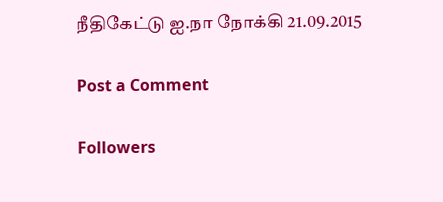நீதிகேட்டு ஐ.நா நோக்கி 21.09.2015

Post a Comment

Followers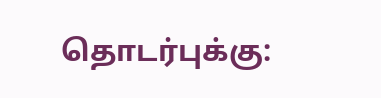தொடர்புக்கு: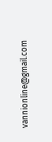vannionline@gmail.com